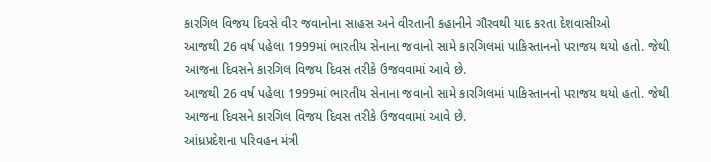કારગિલ વિજય દિવસે વીર જવાનોના સાહસ અને વીરતાની કહાનીને ગૌરવથી યાદ કરતા દેશવાસીઓ
આજથી 26 વર્ષ પહેલા 1999માં ભારતીય સેનાના જવાનો સામે કારગિલમાં પાકિસ્તાનનો પરાજય થયો હતો. જેથી આજના દિવસને કારગિલ વિજય દિવસ તરીકે ઉજવવામાં આવે છે.
આજથી 26 વર્ષ પહેલા 1999માં ભારતીય સેનાના જવાનો સામે કારગિલમાં પાકિસ્તાનનો પરાજય થયો હતો. જેથી આજના દિવસને કારગિલ વિજય દિવસ તરીકે ઉજવવામાં આવે છે.
આંધ્રપ્રદેશના પરિવહન મંત્રી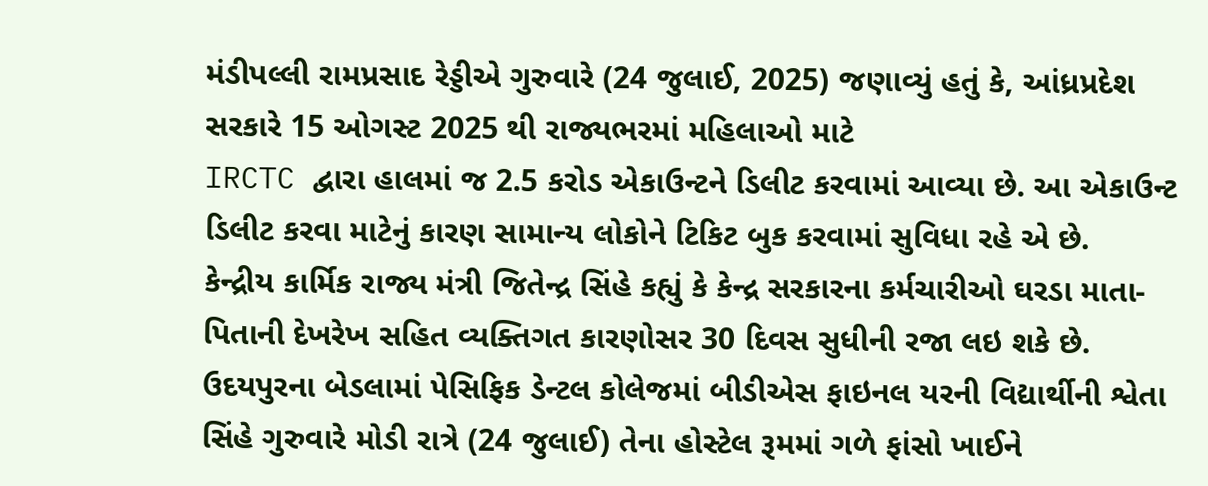મંડીપલ્લી રામપ્રસાદ રેડ્ડીએ ગુરુવારે (24 જુલાઈ, 2025) જણાવ્યું હતું કે, આંધ્રપ્રદેશ સરકારે 15 ઓગસ્ટ 2025 થી રાજ્યભરમાં મહિલાઓ માટે
IRCTC દ્વારા હાલમાં જ 2.5 કરોડ એકાઉન્ટને ડિલીટ કરવામાં આવ્યા છે. આ એકાઉન્ટ ડિલીટ કરવા માટેનું કારણ સામાન્ય લોકોને ટિકિટ બુક કરવામાં સુવિધા રહે એ છે.
કેન્દ્રીય કાર્મિક રાજ્ય મંત્રી જિતેન્દ્ર સિંહે કહ્યું કે કેન્દ્ર સરકારના કર્મચારીઓ ઘરડા માતા-પિતાની દેખરેખ સહિત વ્યક્તિગત કારણોસર 30 દિવસ સુધીની રજા લઇ શકે છે.
ઉદયપુરના બેડલામાં પેસિફિક ડેન્ટલ કોલેજમાં બીડીએસ ફાઇનલ યરની વિદ્યાર્થીની શ્વેતા સિંહે ગુરુવારે મોડી રાત્રે (24 જુલાઈ) તેના હોસ્ટેલ રૂમમાં ગળે ફાંસો ખાઈને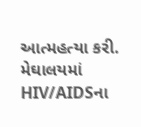આત્મહત્યા કરી.
મેઘાલયમાં HIV/AIDSના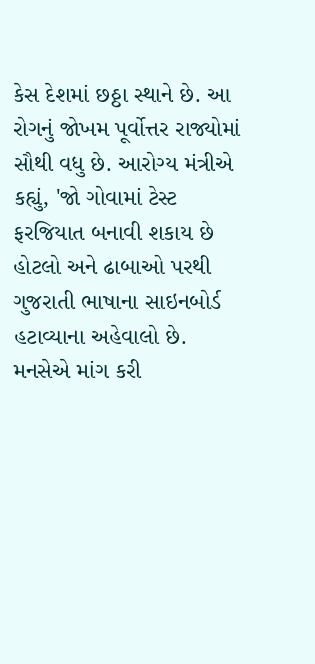કેસ દેશમાં છઠ્ઠા સ્થાને છે. આ રોગનું જોખમ પૂર્વોત્તર રાજ્યોમાં સૌથી વધુ છે. આરોગ્ય મંત્રીએ કહ્યું, 'જો ગોવામાં ટેસ્ટ ફરજિયાત બનાવી શકાય છે
હોટલો અને ઢાબાઓ પરથી ગુજરાતી ભાષાના સાઇનબોર્ડ હટાવ્યાના અહેવાલો છે. મનસેએ માંગ કરી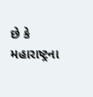છે કે મહારાષ્ટ્રના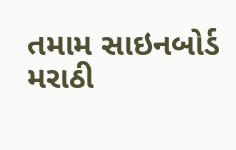તમામ સાઇનબોર્ડ મરાઠી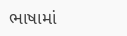ભાષામાં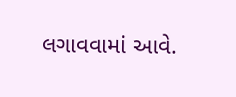લગાવવામાં આવે.